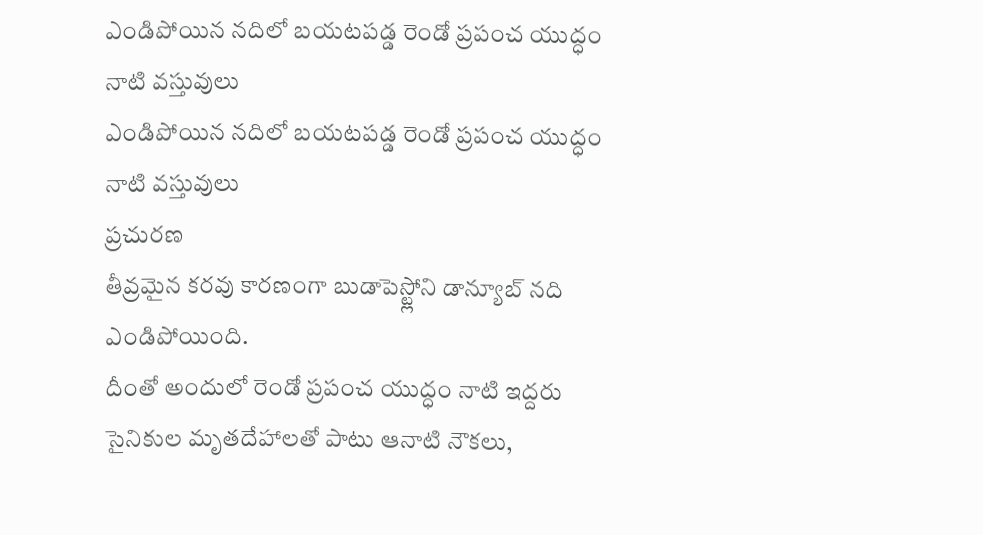ఎండిపోయిన నదిలో బయటపడ్డ రెండో ప్రపంచ యుద్ధం నాటి వస్తువులు
ఎండిపోయిన నదిలో బయటపడ్డ రెండో ప్రపంచ యుద్ధం నాటి వస్తువులు
ప్రచురణ
తీవ్రమైన కరవు కారణంగా బుడాపెస్ట్లోని డాన్యూబ్ నది ఎండిపోయింది.
దీంతో అందులో రెండో ప్రపంచ యుద్ధం నాటి ఇద్దరు సైనికుల మృతదేహాలతో పాటు ఆనాటి నౌకలు,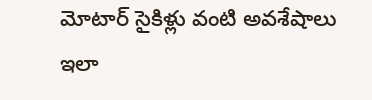మోటార్ సైకిళ్లు వంటి అవశేషాలు ఇలా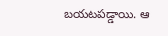బయటపడ్డాయి. ఆ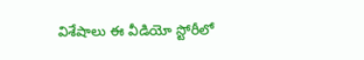విశేషాలు ఈ వీడియో స్టోరీలో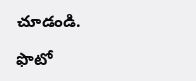చూడండి.

ఫొటో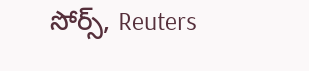సోర్స్, Reuters